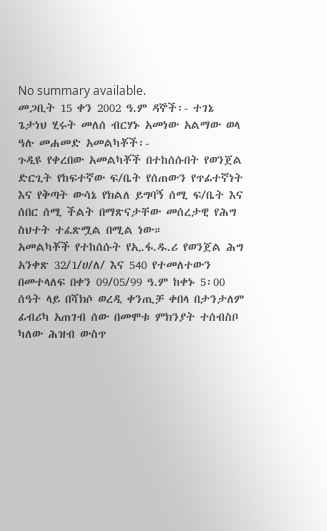No summary available.
መጋቢት 15 ቀን 2002 ዓ.ም ዳኞች፡- ተገኔ ጌታነህ ሂሩት መለሰ ብርሃኑ አመነው አልማው ወላ ዓሉ መሐመድ አመልካቾች፡-
ጉዲዩ የቀረበው አመልካቾች በተከሰሱበት የወንጀል ድርጊት የከፍተኛው ፍ/ቤት የሰጠውን የጥፊተኛነት እና የቅጣት ውሳኔ የክልለ ይግባኝ ሰሚ ፍ/ቤት እና ሰበር ሰሚ ችልት በማጽናታቸው መሰረታዊ የሕግ ስህተት ተፈጽሟል በሚል ነው።
አመልካቾች የተከሰሱት የኢ.ፋ.ዱ.ሪ የወንጀል ሕግ አንቀጽ 32/1/ሀ/ለ/ እና 540 የተመለተውን በመተላለፍ በቀን 09/05/99 ዓ.ም ከቀኑ 5፡00 ሰዓት ላይ በሻክሶ ወረዲ ቀንጢቻ ቀበላ በታንታለም ፊብሪካ አጠገብ ሰው በመሞቱ ምክንያት ተሰብስቦ ካለው ሕዝብ ውስጥ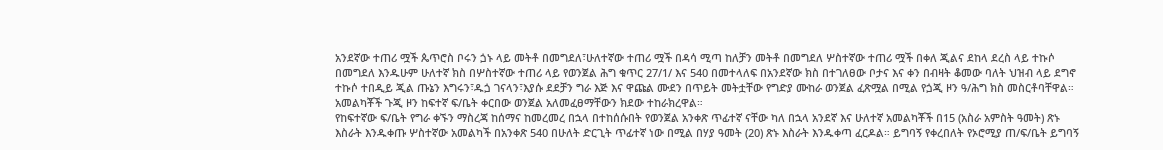አንደኛው ተጠሪ ሟች ጴጥሮስ ቦሩን ጏኑ ላይ መትቶ በመግደለ፣ሁለተኛው ተጠሪ ሟች በዳሳ ሚጣ ከለቻን መትቶ በመግደለ ሦስተኛው ተጠሪ ሟች በቀለ ጂልና ደከላ ደረስ ላይ ተኩሶ በመግደለ እንዱሁም ሁለተኛ ክስ በሦስተኛው ተጠሪ ላይ የወንጀል ሕግ ቁጥር 27/1/ እና 540 በመተላለፍ በአንደኛው ክስ በተገለፀው ቦታና እና ቀን በብዛት ቆመው ባለት ህዝብ ላይ ደግኖ ተኩሶ ተበዲይ ጂል ጡኔን እግሩን፣ዱጏ ገናላን፣እያሱ ደደቻን ግራ እጅ እና ዋጩል ሙደን በጥይት መትቷቸው የግድያ ሙከራ ወንጀል ፈጽሟል በሚል የጏጂ ዞን ዓ/ሕግ ክስ መስርቶባቸዋል።
አመልካቾች ጉጂ ዞን ከፍተኛ ፍ/ቤት ቀርበው ወንጀል አለመፈፀማቸውን ክደው ተከራክረዋል።
የከፍተኛው ፍ/ቤት የግራ ቀኙን ማስረጃ ከሰማና ከመረመረ በኋላ በተከሰሱበት የወንጀል አንቀጽ ጥፊተኛ ናቸው ካለ በኋላ አንደኛ እና ሁለተኛ አመልካቾች በ15 (አስራ አምስት ዓመት) ጽኑ እስራት እንዱቀጡ ሦስተኛው አመልካች በአንቀጽ 540 በሁለት ድርጊት ጥፊተኛ ነው በሚል በሃያ ዓመት (20) ጽኑ እስራት እንዱቀጣ ፈርዶል። ይግባኝ የቀረበለት የኦሮሚያ ጠ/ፍ/ቤት ይግባኝ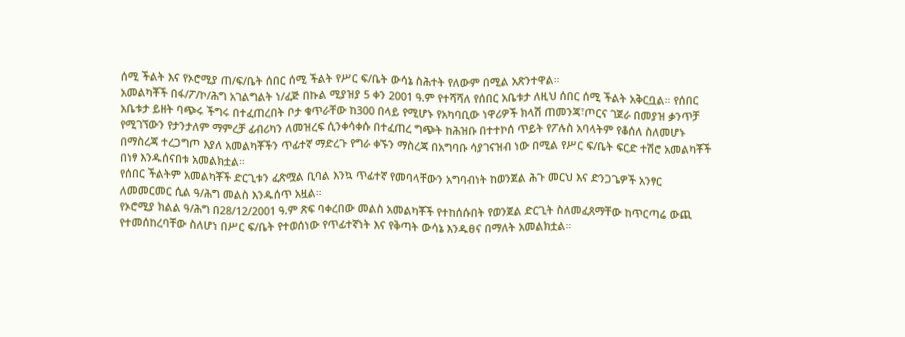ሰሚ ችልት እና የኦሮሚያ ጠ/ፍ/ቤት ሰበር ሰሚ ችልት የሥር ፍ/ቤት ውሳኔ ስሕተት የለውም በሚል አጽንተዋል።
አመልካቾች በፋ/ፖ/ኮ/ሕግ አገልግልት ነ/ፈጅ በኩል ሚያዝያ 5 ቀን 2001 ዓ.ም የተሻሻለ የሰበር አቤቱታ ለዚህ ሰበር ሰሚ ችልት አቅርቧል። የሰበር አቤቱታ ይዘት ባጭሩ ችግሩ በተፈጠረበት ቦታ ቁጥራቸው ከ300 በላይ የሚሆኑ የአካባቢው ነዋሪዎች ክላሽ ጠመንጃ፣ጦርና ገጀራ በመያዝ ቃንጥቻ የሚገኘውን የታንታለም ማምረቻ ፊብሪካን ለመዝረፍ ሲንቀሳቀሱ በተፈጠረ ግጭት ከሕዝቡ በተተኮሰ ጥይት የፖሉስ አባላትም የቆሰለ ስለመሆኑ በማስረጃ ተረጋግጦ እያለ አመልካቾችን ጥፊተኛ ማድረጉ የግራ ቀኙን ማስረጃ በአግባቡ ሳያገናዝብ ነው በሚል የሥር ፍ/ቤት ፍርድ ተሽሮ አመልካቾች በነፃ እንዱሰናበቱ አመልክቷል።
የሰበር ችልትም አመልካቾች ድርጊቱን ፈጽሟል ቢባል እንኳ ጥፊተኛ የመባላቸውን አግባብነት ከወንጀል ሕጉ መርህ እና ድንጋጌዎች አንፃር ለመመርመር ሲል ዓ/ሕግ መልስ እንዱሰጥ አዟል።
የኦሮሚያ ክልል ዓ/ሕግ በ28/12/2001 ዓ.ም ጽፍ ባቀረበው መልስ አመልካቾች የተከሰሱበት የወንጀል ድርጊት ስለመፈጸማቸው ከጥርጣሬ ውጪ የተመሰከረባቸው ስለሆነ በሥር ፍ/ቤት የተወሰነው የጥፊተኛነት እና የቅጣት ውሳኔ እንዱፀና በማለት አመልክቷል።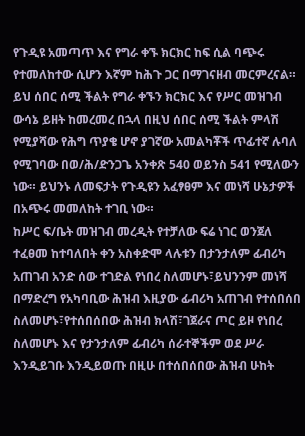የጉዲዩ አመጣጥ እና የግራ ቀኙ ክርክር ከፍ ሲል ባጭሩ የተመለከተው ሲሆን እኛም ከሕጉ ጋር በማገናዘብ መርምረናል። ይህ ሰበር ሰሚ ችልት የግራ ቀኙን ክርክር እና የሥር መዝገብ ውሳኔ ይዘት ከመረመረ በኋላ በዚህ ሰበር ሰሚ ችልት ምላሽ የሚያሻው የሕግ ጥያቄ ሆኖ ያገኛው አመልካቾች ጥፊተኛ ሉባለ የሚገባው በወ/ሕ/ድንጋጌ አንቀጽ 540 ወይንስ 541 የሚለውን ነው። ይህንኑ ለመፍታት የጉዲዩን አፈፃፀም እና መነሻ ሁኔታዎች በአጭሩ መመለከት ተገቢ ነው።
ከሥር ፍ/ቤት መዝገብ መረዲት የተቻለው ፍሬ ነገር ወንጀለ ተፈፀመ ከተባለበት ቀን አስቀድሞ ላሉቱን በታንታለም ፊብሪካ አጠገብ አንድ ሰው ተገድል የነበረ ስለመሆኑ፣ይህንንም መነሻ በማድረግ የአካባቢው ሕዝብ እዚያው ፊብሪካ አጠገብ የተሰበሰበ ስለመሆኑ፣የተሰበሰበው ሕዝብ ክላሽ፣ገጀራና ጦር ይዞ የነበረ ስለመሆኑ እና የታንታለም ፊብሪካ ሰራተኞችም ወደ ሥራ እንዲይገቡ እንዲይወጡ በዚሁ በተሰበሰበው ሕዝብ ሁከት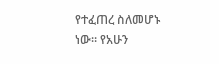የተፈጠረ ስለመሆኑ ነው። የአሁን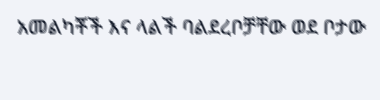አመልካቾች እና ላልች ባልደረቦቻቸው ወደ ቦታው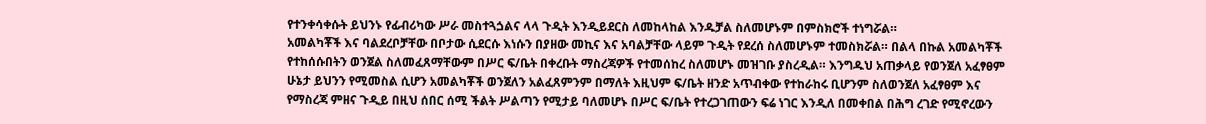የተንቀሳቀሱት ይህንኑ የፊብሪካው ሥራ መስተጓጏልና ላላ ጉዲት እንዲይደርስ ለመከላከል እንዱቻል ስለመሆኑም በምስክሮች ተነግሯል።
አመልካቾች እና ባልደረቦቻቸው በቦታው ሲደርሱ እነሱን በያዘው መኪና እና አባልቻቸው ላይም ጉዲት የደረሰ ስለመሆኑም ተመስክሯል። በልላ በኩል አመልካቾች የተከሰሱበትን ወንጀል ስለመፈጸማቸውም በሥር ፍ/ቤት በቀረቡት ማስረጃዎች የተመሰከረ ስለመሆኑ መዝገቡ ያስረዲል። እንግዱህ አጠቃላይ የወንጀለ አፈፃፀም ሁኔታ ይህንን የሚመስል ሲሆን አመልካቾች ወንጀለን አልፈጸምንም በማለት እዚህም ፍ/ቤት ዘንድ አጥብቀው የተከራከሩ ቢሆንም ስለወንጀለ አፈፃፀም እና የማስረጃ ምዘና ጉዲይ በዚህ ሰበር ሰሚ ችልት ሥልጣን የሚታይ ባለመሆኑ በሥር ፍ/ቤት የተረጋገጠውን ፍሬ ነገር እንዲለ በመቀበል በሕግ ረገድ የሚኖረውን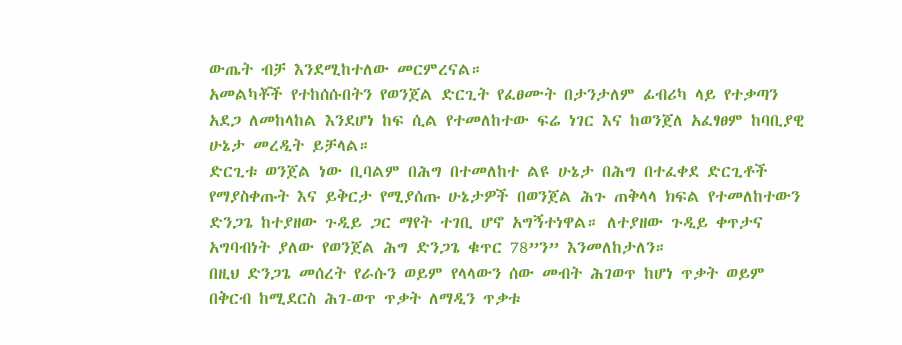ውጤት ብቻ እንደሚከተለው መርምረናል።
አመልካቾች የተከሰሱበትን የወንጀል ድርጊት የፈፀሙት በታንታለም ፊብሪካ ላይ የተቃጣን አደጋ ለመከላከል እንደሆነ ከፍ ሲል የተመለከተው ፍሬ ነገር እና ከወንጀለ አፈፃፀም ከባቢያዊ ሁኔታ መረዲት ይቻላል።
ድርጊቱ ወንጀል ነው ቢባልም በሕግ በተመለከተ ልዩ ሁኔታ በሕግ በተፈቀደ ድርጊቶች የማያስቀጡት እና ይቅርታ የሚያሰጡ ሁኔታዎች በወንጀል ሕጉ ጠቅላላ ክፍል የተመለከተውን ድንጋጌ ከተያዘው ጉዲይ ጋር ማየት ተገቢ ሆኖ አግኝተነዋል። ለተያዘው ጉዲይ ቀጥታና አግባብነት ያለው የወንጀል ሕግ ድንጋጌ ቁጥር 78”ን” እንመለከታለን።
በዚህ ድንጋጌ መሰረት የራሱን ወይም የላላውን ሰው መብት ሕገወጥ ከሆነ ጥቃት ወይም በቅርብ ከሚደርስ ሕገ-ወጥ ጥቃት ለማዲን ጥቃቱ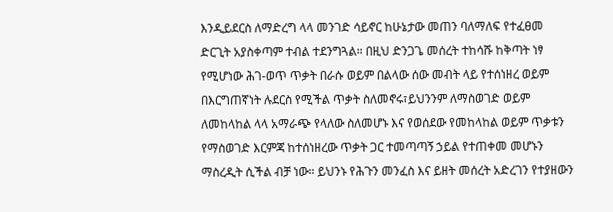እንዲይደርስ ለማድረግ ላላ መንገድ ሳይኖር ከሁኔታው መጠን ባለማለፍ የተፈፀመ ድርጊት አያስቀጣም ተብል ተደንግጓል። በዚህ ድንጋጌ መሰረት ተከሳሹ ከቅጣት ነፃ የሚሆነው ሕገ-ወጥ ጥቃት በራሱ ወይም በልላው ሰው መብት ላይ የተሰነዘረ ወይም በእርግጠኛነት ሉደርስ የሚችል ጥቃት ስለመኖሩ፣ይህንንም ለማስወገድ ወይም ለመከላከል ላላ አማራጭ የላለው ስለመሆኑ እና የወሰደው የመከላከል ወይም ጥቃቱን የማስወገድ እርምጃ ከተሰነዘረው ጥቃት ጋር ተመጣጣኝ ኃይል የተጠቀመ መሆኑን ማስረዲት ሲችል ብቻ ነው። ይህንኑ የሕጉን መንፈስ እና ይዘት መሰረት አድረገን የተያዘውን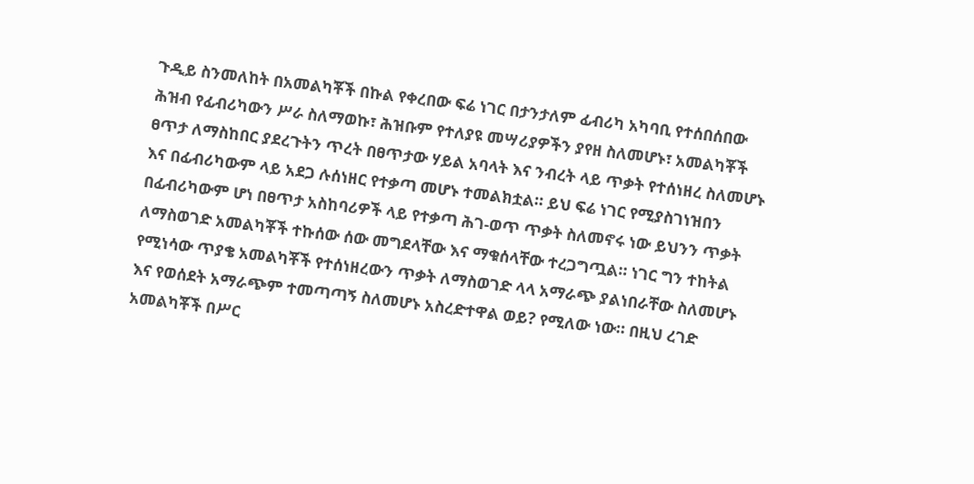ጉዲይ ስንመለከት በአመልካቾች በኩል የቀረበው ፍሬ ነገር በታንታለም ፊብሪካ አካባቢ የተሰበሰበው ሕዝብ የፊብሪካውን ሥራ ስለማወኩ፣ ሕዝቡም የተለያዩ መሣሪያዎችን ያየዘ ስለመሆኑ፣ አመልካቾች ፀጥታ ለማስከበር ያደረጉትን ጥረት በፀጥታው ሃይል አባላት እና ንብረት ላይ ጥቃት የተሰነዘረ ስለመሆኑ እና በፊብሪካውም ላይ አደጋ ሉሰነዘር የተቃጣ መሆኑ ተመልክቷል። ይህ ፍሬ ነገር የሚያስገነዝበን በፊብሪካውም ሆነ በፀጥታ አስከባሪዎች ላይ የተቃጣ ሕገ-ወጥ ጥቃት ስለመኖሩ ነው ይህንን ጥቃት ለማስወገድ አመልካቾች ተኩሰው ሰው መግደላቸው እና ማቁሰላቸው ተረጋግጧል። ነገር ግን ተከትል የሚነሳው ጥያቄ አመልካቾች የተሰነዘረውን ጥቃት ለማስወገድ ላላ አማራጭ ያልነበራቸው ስለመሆኑ እና የወሰደት አማራጭም ተመጣጣኝ ስለመሆኑ አስረድተዋል ወይ? የሚለው ነው። በዚህ ረገድ አመልካቾች በሥር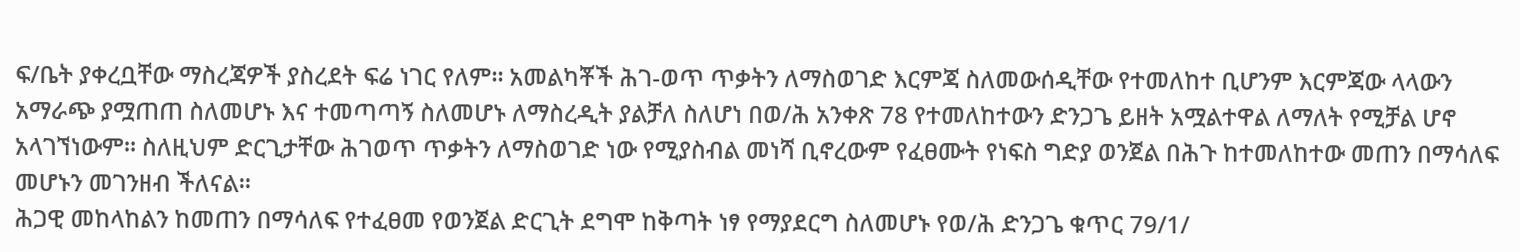ፍ/ቤት ያቀረቧቸው ማስረጃዎች ያስረደት ፍሬ ነገር የለም። አመልካቾች ሕገ-ወጥ ጥቃትን ለማስወገድ እርምጃ ስለመውሰዲቸው የተመለከተ ቢሆንም እርምጃው ላላውን አማራጭ ያሟጠጠ ስለመሆኑ እና ተመጣጣኝ ስለመሆኑ ለማስረዲት ያልቻለ ስለሆነ በወ/ሕ አንቀጽ 78 የተመለከተውን ድንጋጌ ይዘት አሟልተዋል ለማለት የሚቻል ሆኖ አላገኘነውም። ስለዚህም ድርጊታቸው ሕገወጥ ጥቃትን ለማስወገድ ነው የሚያስብል መነሻ ቢኖረውም የፈፀሙት የነፍስ ግድያ ወንጀል በሕጉ ከተመለከተው መጠን በማሳለፍ መሆኑን መገንዘብ ችለናል።
ሕጋዊ መከላከልን ከመጠን በማሳለፍ የተፈፀመ የወንጀል ድርጊት ደግሞ ከቅጣት ነፃ የማያደርግ ስለመሆኑ የወ/ሕ ድንጋጌ ቁጥር 79/1/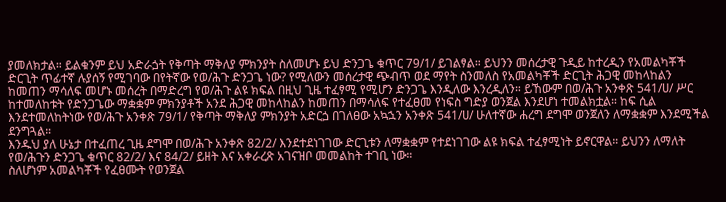ያመለክታል። ይልቁንም ይህ አድራጏት የቅጣት ማቅለያ ምክንያት ስለመሆኑ ይህ ድንጋጌ ቁጥር 79/1/ ይገልፃል። ይህንን መሰረታዊ ጉዲይ ከተረዲን የአመልካቾች ድርጊት ጥፊተኛ ሉያሰኝ የሚገባው በየትኛው የወ/ሕጉ ድንጋጌ ነው? የሚለውን መሰረታዊ ጭብጥ ወደ ማየት ስንመለስ የአመልካቾች ድርጊት ሕጋዊ መከላከልን ከመጠን ማሳለፍ መሆኑ መሰረት በማድረግ የወ/ሕጉ ልዩ ክፍል በዚህ ጊዜ ተፈፃሚ የሚሆን ድንጋጌ እንዲለው እንረዲለን። ይኸውም በወ/ሕጉ አንቀጽ 541/ሀ/ ሥር ከተመለከቱት የድንጋጌው ማቋቋም ምክንያቶች አንደ ሕጋዊ መከላከልን ከመጠን በማሳለፍ የተፈፀመ የነፍስ ግድያ ወንጀል እንደሆነ ተመልክቷል። ከፍ ሲል እንደተመለከትነው የወ/ሕጉ አንቀጽ 79/1/ የቅጣት ማቅለያ ምክንያት አድርጏ በገለፀው አኳኋን አንቀጽ 541/ሀ/ ሁለተኛው ሐረግ ደግሞ ወንጀለን ለማቋቋም እንደሚችል ደንግጓል።
እንዱህ ያለ ሁኔታ በተፈጠረ ጊዜ ደግሞ በወ/ሕጉ አንቀጽ 82/2/ እንደተደነገገው ድርጊቱን ለማቋቋም የተደነገገው ልዩ ክፍል ተፈፃሚነት ይኖርዋል። ይህንን ለማለት የወ/ሕጉን ድንጋጌ ቁጥር 82/2/ እና 84/2/ ይዘት እና አቀራረጽ አገናዝቦ መመልከት ተገቢ ነው።
ስለሆነም አመልካቾች የፈፀሙት የወንጀል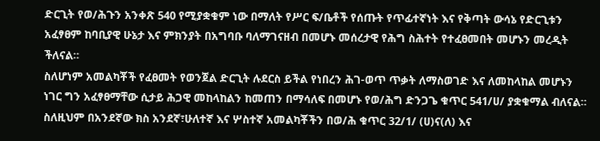ድርጊት የወ/ሕጉን አንቀጽ 540 የሚያቋቁም ነው በማለት የሥር ፍ/ቤቶች የሰጡት የጥፊተኛነት እና የቅጣት ውሳኔ የድርጊቱን አፈፃፀም ከባቢያዊ ሁኔታ እና ምክንያት በአግባቡ ባለማገናዘብ በመሆኑ መሰረታዊ የሕግ ስሕተት የተፈፀመበት መሆኑን መረዲት ችለናል።
ስለሆነም አመልካቾች የፈፀመት የወንጀል ድርጊት ሉደርስ ይችል የነበረን ሕገ-ወጥ ጥቃት ለማስወገድ እና ለመከላከል መሆኑን ነገር ግን አፈፃፀማቸው ሲታይ ሕጋዊ መከላከልን ከመጠን በማሳለፍ በመሆኑ የወ/ሕግ ድንጋጌ ቁጥር 541/ሀ/ ያቋቁማል ብለናል።
ስለዚህም በአንደኛው ክስ አንደኛ፣ሁለተኛ እና ሦስተኛ አመልካቾችን በወ/ሕ ቁጥር 32/1/ (ሀ)ና(ለ) እና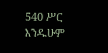540 ሥር እንዱሁም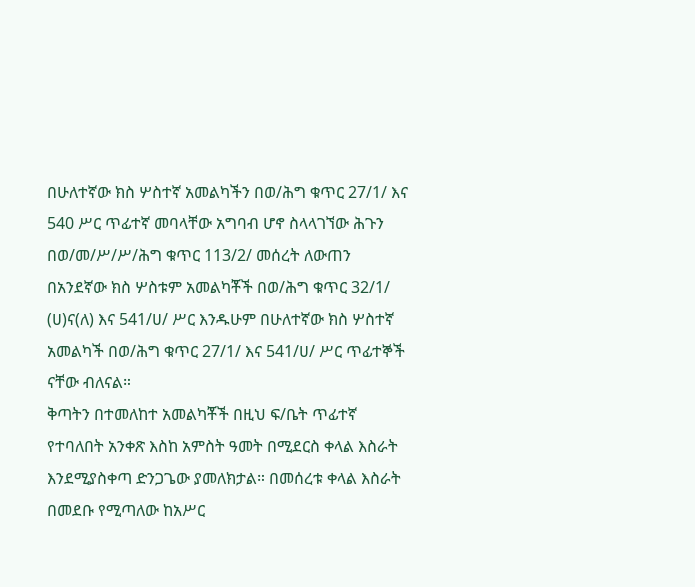በሁለተኛው ክስ ሦስተኛ አመልካችን በወ/ሕግ ቁጥር 27/1/ እና 540 ሥር ጥፊተኛ መባላቸው አግባብ ሆኖ ስላላገኘው ሕጉን በወ/መ/ሥ/ሥ/ሕግ ቁጥር 113/2/ መሰረት ለውጠን በአንደኛው ክስ ሦስቱም አመልካቾች በወ/ሕግ ቁጥር 32/1/ (ሀ)ና(ለ) እና 541/ሀ/ ሥር እንዱሁም በሁለተኛው ክስ ሦስተኛ አመልካች በወ/ሕግ ቁጥር 27/1/ እና 541/ሀ/ ሥር ጥፊተኞች ናቸው ብለናል።
ቅጣትን በተመለከተ አመልካቾች በዚህ ፍ/ቤት ጥፊተኛ የተባለበት አንቀጽ እስከ አምስት ዓመት በሚደርስ ቀላል እስራት እንደሚያስቀጣ ድንጋጌው ያመለክታል። በመሰረቱ ቀላል እስራት በመደቡ የሚጣለው ከአሥር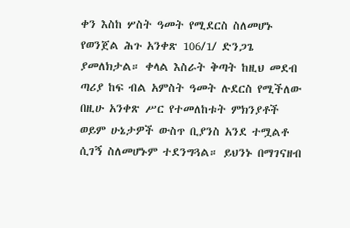ቀን እስከ ሦስት ዓመት የሚደርስ ስለመሆኑ የወንጀል ሕጉ አንቀጽ 106/1/ ድንጋጌ ያመለክታል። ቀላል እስራት ቅጣት ከዚህ መደብ ጣሪያ ከፍ ብል አምስት ዓመት ሉደርስ የሚችለው በዚሁ አንቀጽ ሥር የተመለከቱት ምክንያቶች ወይም ሁኔታዎች ውስጥ ቢያንስ አንደ ተሟልቶ ሲገኝ ስለመሆኑም ተደንግጓል። ይህንኑ በማገናዘብ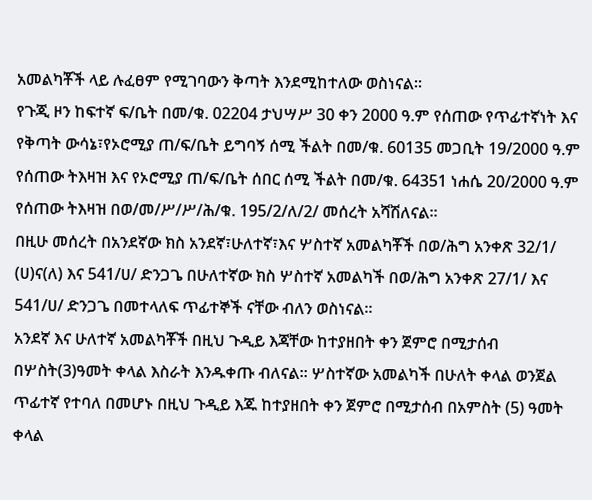አመልካቾች ላይ ሉፈፀም የሚገባውን ቅጣት እንደሚከተለው ወስነናል።
የጉጂ ዞን ከፍተኛ ፍ/ቤት በመ/ቁ. 02204 ታህሣሥ 30 ቀን 2000 ዓ.ም የሰጠው የጥፊተኛነት እና የቅጣት ውሳኔ፣የኦሮሚያ ጠ/ፍ/ቤት ይግባኝ ሰሚ ችልት በመ/ቁ. 60135 መጋቢት 19/2000 ዓ.ም የሰጠው ትእዛዝ እና የኦሮሚያ ጠ/ፍ/ቤት ሰበር ሰሚ ችልት በመ/ቁ. 64351 ነሐሴ 20/2000 ዓ.ም የሰጠው ትእዛዝ በወ/መ/ሥ/ሥ/ሕ/ቁ. 195/2/ለ/2/ መሰረት አሻሽለናል።
በዚሁ መሰረት በአንደኛው ክስ አንደኛ፣ሁለተኛ፣እና ሦስተኛ አመልካቾች በወ/ሕግ አንቀጽ 32/1/ (ሀ)ና(ለ) እና 541/ሀ/ ድንጋጌ በሁለተኛው ክስ ሦስተኛ አመልካች በወ/ሕግ አንቀጽ 27/1/ እና 541/ሀ/ ድንጋጌ በመተላለፍ ጥፊተኞች ናቸው ብለን ወስነናል።
አንደኛ እና ሁለተኛ አመልካቾች በዚህ ጉዲይ እጃቸው ከተያዘበት ቀን ጀምሮ በሚታሰብ በሦስት(3)ዓመት ቀላል እስራት እንዱቀጡ ብለናል። ሦስተኛው አመልካች በሁለት ቀላል ወንጀል ጥፊተኛ የተባለ በመሆኑ በዚህ ጉዲይ እጁ ከተያዘበት ቀን ጀምሮ በሚታሰብ በአምስት (5) ዓመት ቀላል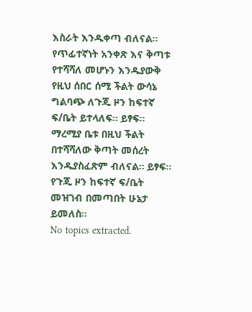እስራት እንዱቀጣ ብለናል።
የጥፊተኛነት አንቀጽ እና ቅጣቱ የተሻሻለ መሆኑን እንዱያውቅ የዚህ ሰበር ሰሚ ችልት ውሳኔ ግልባጭ ለጉጂ ዞን ከፍተኛ ፍ/ቤት ይተላለፍ። ይፃፍ።
ማረሚያ ቤቱ በዚህ ችልት በተሻሻለው ቅጣት መሰረት እንዱያስፈጽም ብለናል። ይፃፍ።
የጉጂ ዞን ከፍተኛ ፍ/ቤት መዝገብ በመጣበት ሁኔታ ይመለስ።
No topics extracted.